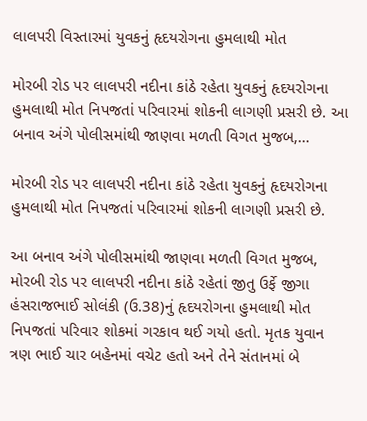લાલપરી વિસ્તારમાં યુવકનું હૃદયરોગના હુમલાથી મોત

મોરબી રોડ પર લાલપરી નદીના કાંઠે રહેતા યુવકનું હૃદયરોગના હુમલાથી મોત નિપજતાં પરિવારમાં શોકની લાગણી પ્રસરી છે. આ બનાવ અંગે પોલીસમાંથી જાણવા મળતી વિગત મુજબ,…

મોરબી રોડ પર લાલપરી નદીના કાંઠે રહેતા યુવકનું હૃદયરોગના હુમલાથી મોત નિપજતાં પરિવારમાં શોકની લાગણી પ્રસરી છે.

આ બનાવ અંગે પોલીસમાંથી જાણવા મળતી વિગત મુજબ, મોરબી રોડ પર લાલપરી નદીના કાંઠે રહેતાં જીતુ ઉર્ફે જીગા હંસરાજભાઈ સોલંકી (ઉ.38)નું હૃદયરોગના હુમલાથી મોત નિપજતાં પરિવાર શોકમાં ગરકાવ થઈ ગયો હતો. મૃતક યુવાન ત્રણ ભાઈ ચાર બહેનમાં વચેટ હતો અને તેને સંતાનમાં બે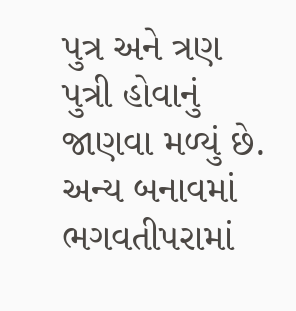પુત્ર અને ત્રણ પુત્રી હોવાનું જાણવા મળ્યું છે. અન્ય બનાવમાં ભગવતીપરામાં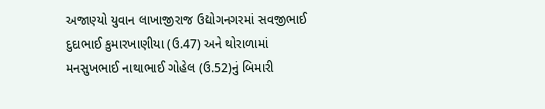અજાણ્યો યુવાન લાખાજીરાજ ઉદ્યોગનગરમાં સવજીભાઈ દુદાભાઈ કુમારખાણીયા (ઉ.47) અને થોરાળામાં મનસુખભાઈ નાથાભાઈ ગોહેલ (ઉ.52)નું બિમારી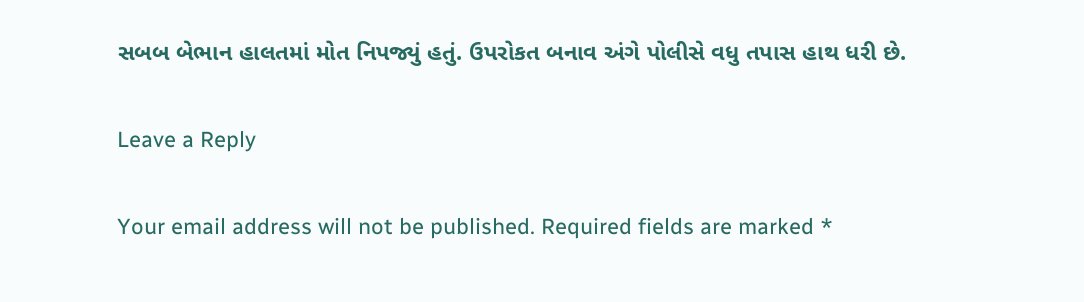સબબ બેભાન હાલતમાં મોત નિપજ્યું હતું. ઉપરોકત બનાવ અંગે પોલીસે વધુ તપાસ હાથ ધરી છે.

Leave a Reply

Your email address will not be published. Required fields are marked *